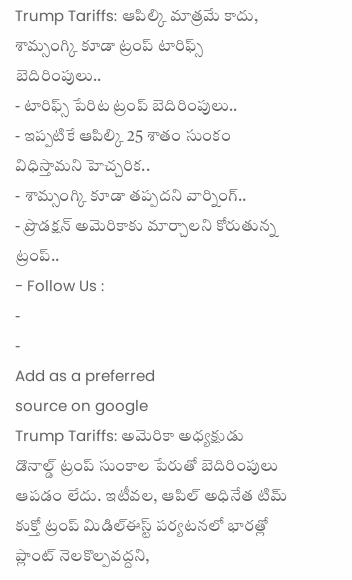Trump Tariffs: ఆపిల్కి మాత్రమే కాదు, శామ్సంగ్కి కూడా ట్రంప్ టారిఫ్స్ బెదిరింపులు..
- టారిఫ్స్ పేరిట ట్రంప్ బెదిరింపులు..
- ఇప్పటికే ఆపిల్కి 25 శాతం సుంకం విధిస్తామని హెచ్చరిక..
- శామ్సంగ్కి కూడా తప్పదని వార్నింగ్..
- ప్రొడక్షన్ అమెరికాకు మార్చాలని కోరుతున్న ట్రంప్..
- Follow Us :
-
-
Add as a preferred
source on google
Trump Tariffs: అమెరికా అధ్యక్షుడు డొనాల్డ్ ట్రంప్ సుంకాల పేరుతో బెదిరింపులు ఆపడం లేదు. ఇటీవల, ఆపిల్ అధినేత టిమ్ కుక్తో ట్రంప్ మిడిల్ఈస్ట్ పర్యటనలో భారత్లో ప్లాంట్ నెలకొల్పవద్దని,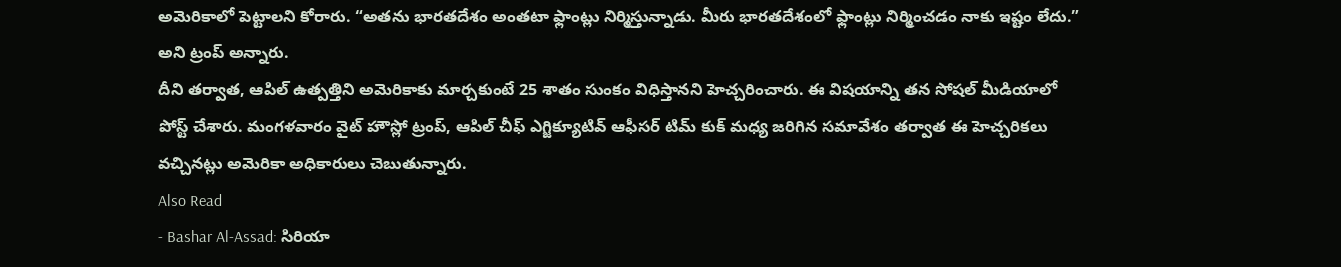అమెరికాలో పెట్టాలని కోరారు. “అతను భారతదేశం అంతటా ఫ్లాంట్లు నిర్మిస్తున్నాడు. మీరు భారతదేశంలో ఫ్లాంట్లు నిర్మించడం నాకు ఇష్టం లేదు.” అని ట్రంప్ అన్నారు.
దీని తర్వాత, ఆపిల్ ఉత్పత్తిని అమెరికాకు మార్చకుంటే 25 శాతం సుంకం విధిస్తానని హెచ్చరించారు. ఈ విషయాన్ని తన సోషల్ మీడియాలో పోస్ట్ చేశారు. మంగళవారం వైట్ హౌస్లో ట్రంప్, ఆపిల్ చీఫ్ ఎగ్జిక్యూటివ్ ఆఫీసర్ టిమ్ కుక్ మధ్య జరిగిన సమావేశం తర్వాత ఈ హెచ్చరికలు వచ్చినట్లు అమెరికా అధికారులు చెబుతున్నారు.
Also Read
- Bashar Al-Assad: సిరియా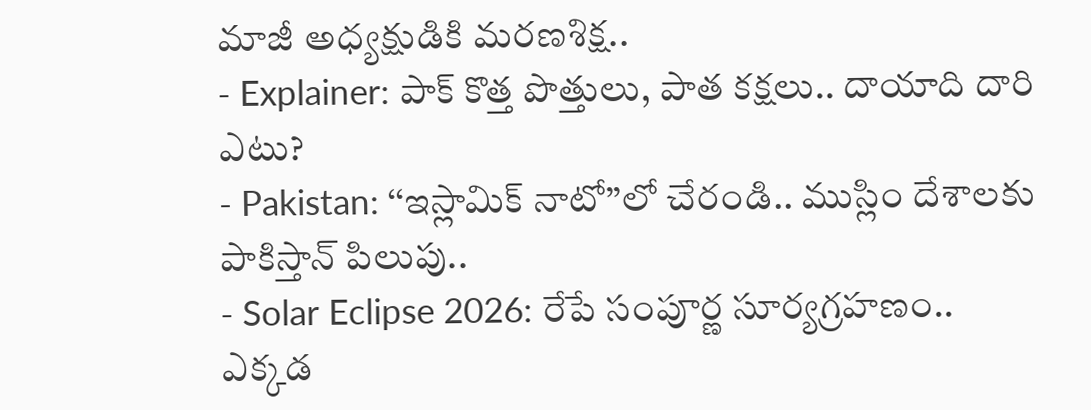మాజీ అధ్యక్షుడికి మరణశిక్ష..
- Explainer: పాక్ కొత్త పొత్తులు, పాత కక్షలు.. దాయాది దారి ఎటు?
- Pakistan: ‘‘ఇస్లామిక్ నాటో’’లో చేరండి.. ముస్లిం దేశాలకు పాకిస్తాన్ పిలుపు..
- Solar Eclipse 2026: రేపే సంపూర్ణ సూర్యగ్రహణం.. ఎక్కడ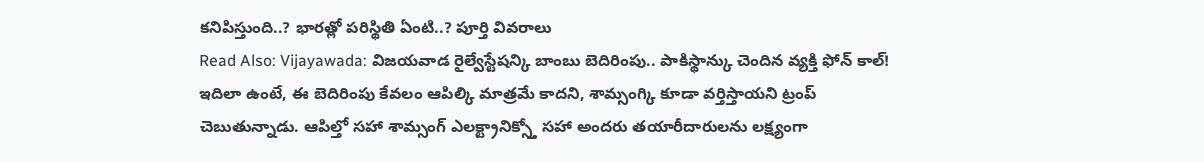కనిపిస్తుంది..? భారత్లో పరిస్థితి ఏంటి..? పూర్తి వివరాలు
Read Also: Vijayawada: విజయవాడ రైల్వేస్టేషన్కి బాంబు బెదిరింపు.. పాకిస్థాన్కు చెందిన వ్యక్తి ఫోన్ కాల్!
ఇదిలా ఉంటే, ఈ బెదిరింపు కేవలం ఆపిల్కి మాత్రమే కాదని, శామ్సంగ్కి కూడా వర్తిస్తాయని ట్రంప్ చెబుతున్నాడు. ఆపిల్తో సహా శామ్సంగ్ ఎలక్ట్రానిక్స్తో సహా అందరు తయారీదారులను లక్ష్యంగా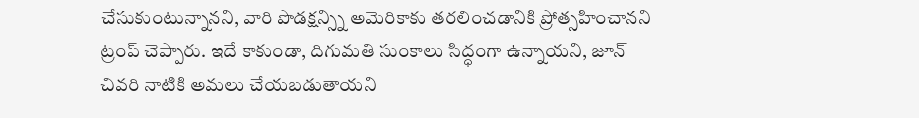చేసుకుంటున్నానని, వారి పొడక్షన్స్ని అమెరికాకు తరలించడానికి ప్రోత్సహించానని ట్రంప్ చెప్పారు. ఇదే కాకుండా, దిగుమతి సుంకాలు సిద్ధంగా ఉన్నాయని, జూన్ చివరి నాటికి అమలు చేయబడుతాయని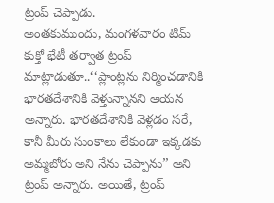ట్రంప్ చెప్పాడు.
అంతకుముందు, మంగళవారం టిమ్ కుక్తో భేటీ తర్వాత ట్రంప్ మాట్లాడుతూ..‘‘ప్లాంట్లను నిర్మించడానికి భారతదేశానికి వెళ్తున్నానని ఆయన అన్నారు. భారతదేశానికి వెళ్లడం సరే, కానీ మీరు సుంకాలు లేకుండా ఇక్కడకు అమ్మబోరు అని నేను చెప్పాను’’ అని ట్రంప్ అన్నారు. అయితే, ట్రంప్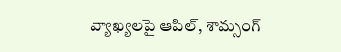వ్యాఖ్యలపై ఆపిల్, శామ్సంగ్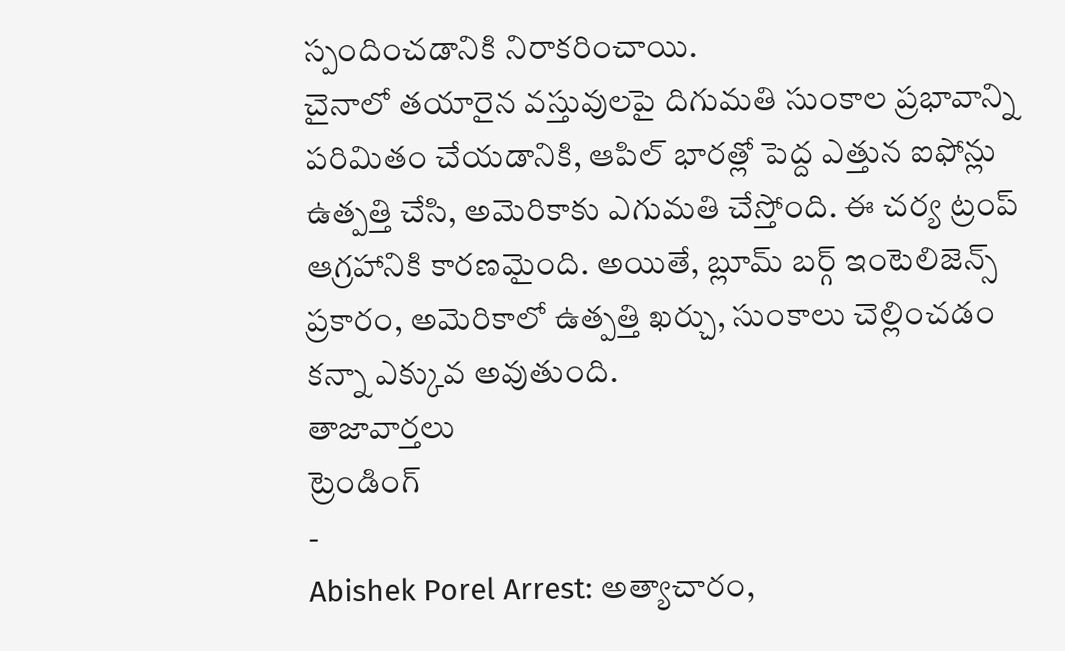స్పందించడానికి నిరాకరించాయి.
చైనాలో తయారైన వస్తువులపై దిగుమతి సుంకాల ప్రభావాన్ని పరిమితం చేయడానికి, ఆపిల్ భారత్లో పెద్ద ఎత్తున ఐఫోన్లు ఉత్పత్తి చేసి, అమెరికాకు ఎగుమతి చేస్తోంది. ఈ చర్య ట్రంప్ ఆగ్రహానికి కారణమైంది. అయితే, బ్లూమ్ బర్గ్ ఇంటెలిజెన్స్ ప్రకారం, అమెరికాలో ఉత్పత్తి ఖర్చు, సుంకాలు చెల్లించడం కన్నా ఎక్కువ అవుతుంది.
తాజావార్తలు
ట్రెండింగ్
-
Abishek Porel Arrest: అత్యాచారం,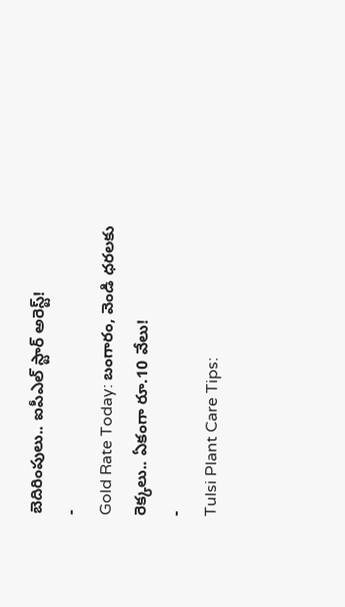బెదిరింపులు.. ఐపీఎల్ స్టార్ అరెస్ట్!
-
Gold Rate Today: బంగారం, వెండి ధరలకు రెక్కలు.. ఏకంగా రూ.10 వేలు!
-
Tulsi Plant Care Tips: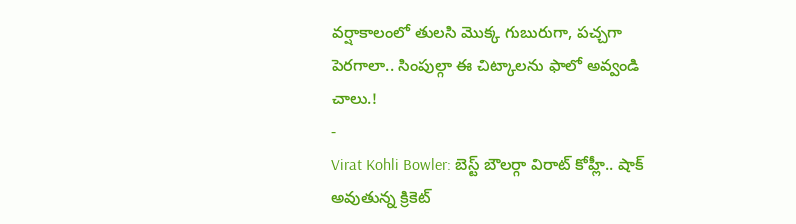వర్షాకాలంలో తులసి మొక్క గుబురుగా, పచ్చగా పెరగాలా.. సింపుల్గా ఈ చిట్కాలను ఫాలో అవ్వండి చాలు.!
-
Virat Kohli Bowler: బెస్ట్ బౌలర్గా విరాట్ కోహ్లీ.. షాక్ అవుతున్న క్రికెట్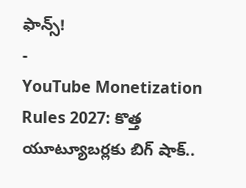ఫాన్స్!
-
YouTube Monetization Rules 2027: కొత్త యూట్యూబర్లకు బిగ్ షాక్..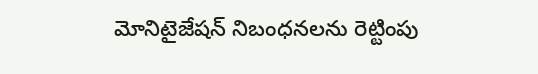మోనిటైజేషన్ నిబంధనలను రెట్టింపు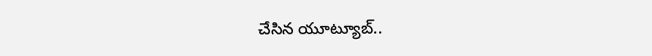చేసిన యూట్యూబ్..